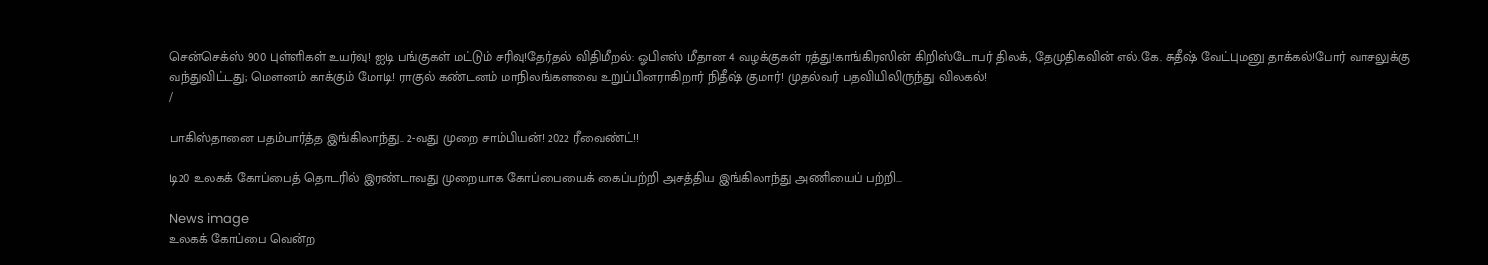சென்செக்ஸ் 900 புள்ளிகள் உயர்வு! ஐடி பங்குகள் மட்டும் சரிவு!தேர்தல் விதிமீறல்: ஓபிஎஸ் மீதான 4 வழக்குகள் ரத்து!காங்கிரஸின் கிறிஸ்டோபர் திலக், தேமுதிகவின் எல்.கே. சுதீஷ் வேட்புமனு தாக்கல்!போர் வாசலுக்கு வந்துவிட்டது; மெளனம் காக்கும் மோடி! ராகுல் கண்டனம் மாநிலங்களவை உறுப்பினராகிறார் நிதீஷ் குமார்! முதல்வர் பதவியிலிருந்து விலகல்!
/

பாகிஸ்தானை பதம்பார்த்த இங்கிலாந்து.. 2-வது முறை சாம்பியன்! 2022 ரீவைண்ட்!!

டி20 உலகக் கோப்பைத் தொடரில் இரண்டாவது முறையாக கோப்பையைக் கைப்பற்றி அசத்திய இங்கிலாந்து அணியைப் பற்றி...

News image
உலகக் கோப்பை வென்ற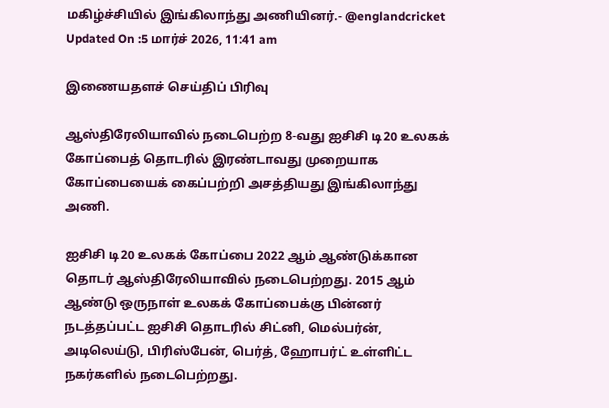மகிழ்ச்சியில் இங்கிலாந்து அணியினர்.- @englandcricket
Updated On :5 மார்ச் 2026, 11:41 am

இணையதளச் செய்திப் பிரிவு

ஆஸ்திரேலியாவில் நடைபெற்ற 8-வது ஐசிசி டி20 உலகக் கோப்பைத் தொடரில் இரண்டாவது முறையாக கோப்பையைக் கைப்பற்றி அசத்தியது இங்கிலாந்து அணி.

ஐசிசி டி20 உலகக் கோப்பை 2022 ஆம் ஆண்டுக்கான தொடர் ஆஸ்திரேலியாவில் நடைபெற்றது. 2015 ஆம் ஆண்டு ஒருநாள் உலகக் கோப்பைக்கு பின்னர் நடத்தப்பட்ட ஐசிசி தொடரில் சிட்னி, மெல்பர்ன், அடிலெய்டு, பிரிஸ்பேன், பெர்த், ஹோபர்ட் உள்ளிட்ட நகர்களில் நடைபெற்றது.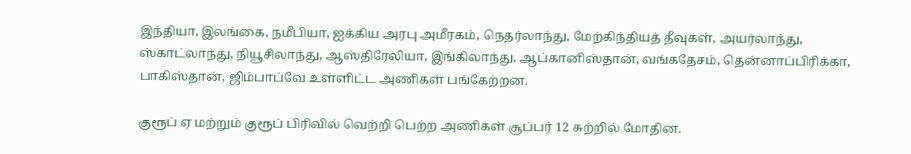இந்தியா, இலங்கை, நமீபியா, ஐக்கிய அரபு அமீரகம், நெதர்லாந்து, மேற்கிந்தியத் தீவுகள், அயர்லாந்து, ஸ்காட்லாந்து, நியூசிலாந்து, ஆஸ்திரேலியா, இங்கிலாந்து, ஆப்கானிஸ்தான், வங்கதேசம், தென்னாப்பிரிக்கா, பாகிஸ்தான், ஜிம்பாப்வே உள்ளிட்ட அணிகள் பங்கேற்றன.

குரூப் ஏ மற்றும் குரூப் பிரிவில் வெற்றி பெற்ற அணிகள் சூப்பர் 12 சுற்றில் மோதின.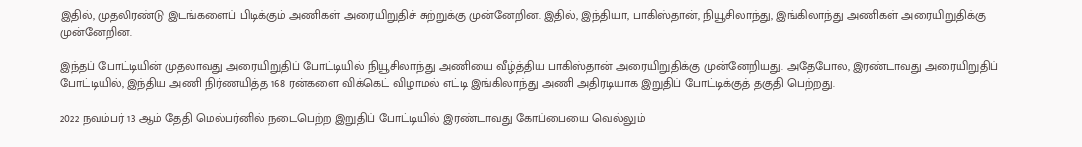இதில், முதலிரண்டு இடங்களைப் பிடிக்கும் அணிகள் அரையிறுதிச் சுற்றுக்கு முன்னேறின. இதில், இந்தியா, பாகிஸ்தான், நியூசிலாந்து, இங்கிலாந்து அணிகள் அரையிறுதிக்கு முன்னேறின.

இந்தப் போட்டியின் முதலாவது அரையிறுதிப் போட்டியில் நியூசிலாந்து அணியை வீழ்த்திய பாகிஸ்தான் அரையிறுதிக்கு முன்னேறியது. அதேபோல, இரண்டாவது அரையிறுதிப் போட்டியில், இந்திய அணி நிர்ணயித்த 168 ரன்களை விக்கெட் விழாமல் எட்டி இங்கிலாந்து அணி அதிரடியாக இறுதிப் போட்டிக்குத் தகுதி பெற்றது.

2022 நவம்பர் 13 ஆம் தேதி மெல்பர்னில் நடைபெற்ற இறுதிப் போட்டியில் இரண்டாவது கோப்பையை வெல்லும்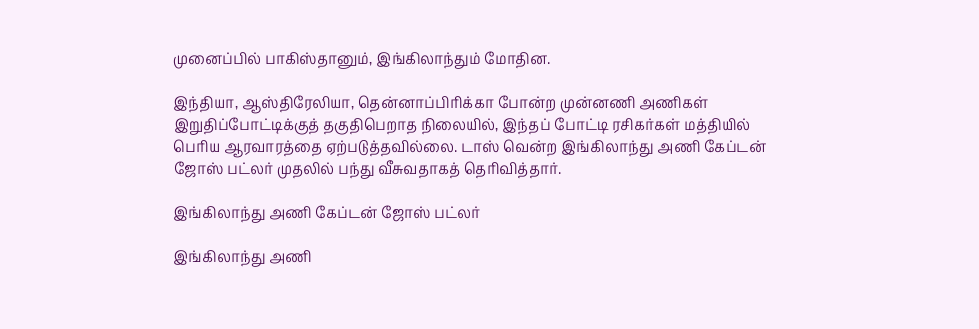முனைப்பில் பாகிஸ்தானும், இங்கிலாந்தும் மோதின.

இந்தியா, ஆஸ்திரேலியா, தென்னாப்பிரிக்கா போன்ற முன்னணி அணிகள் இறுதிப்போட்டிக்குத் தகுதிபெறாத நிலையில், இந்தப் போட்டி ரசிகர்கள் மத்தியில் பெரிய ஆரவாரத்தை ஏற்படுத்தவில்லை. டாஸ் வென்ற இங்கிலாந்து அணி கேப்டன் ஜோஸ் பட்லர் முதலில் பந்து வீசுவதாகத் தெரிவித்தார்.

இங்கிலாந்து அணி கேப்டன் ஜோஸ் பட்லர்

இங்கிலாந்து அணி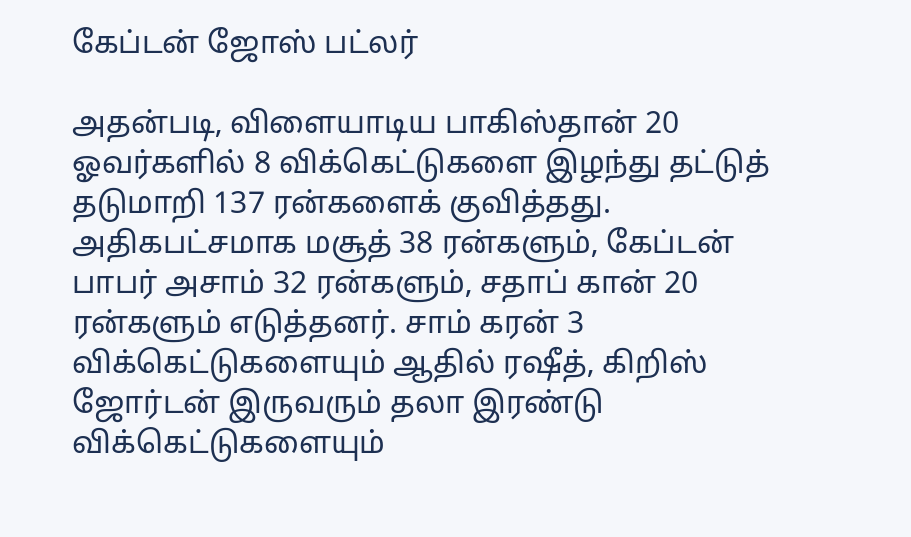கேப்டன் ஜோஸ் பட்லர்

அதன்படி, விளையாடிய பாகிஸ்தான் 20 ஓவர்களில் 8 விக்கெட்டுகளை இழந்து தட்டுத் தடுமாறி 137 ரன்களைக் குவித்தது. அதிகபட்சமாக மசூத் 38 ரன்களும், கேப்டன் பாபர் அசாம் 32 ரன்களும், சதாப் கான் 20 ரன்களும் எடுத்தனர். சாம் கரன் 3 விக்கெட்டுகளையும் ஆதில் ரஷீத், கிறிஸ் ஜோர்டன் இருவரும் தலா இரண்டு விக்கெட்டுகளையும்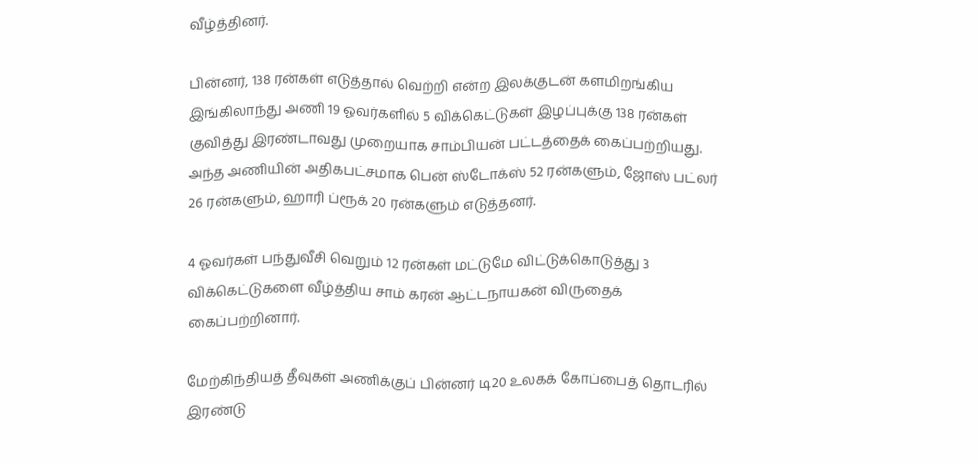வீழ்த்தினர்.

பின்னர், 138 ரன்கள் எடுத்தால் வெற்றி என்ற இலக்குடன் களமிறங்கிய இங்கிலாந்து அணி 19 ஓவர்களில் 5 விக்கெட்டுகள் இழப்புக்கு 138 ரன்கள் குவித்து இரண்டாவது முறையாக சாம்பியன் பட்டத்தைக் கைப்பற்றியது. அந்த அணியின் அதிகபட்சமாக பென் ஸ்டோக்ஸ் 52 ரன்களும், ஜோஸ் பட்லர் 26 ரன்களும், ஹாரி ப்ரூக் 20 ரன்களும் எடுத்தனர்.

4 ஓவர்கள் பந்துவீசி வெறும் 12 ரன்கள் மட்டுமே விட்டுக்கொடுத்து 3 விக்கெட்டுகளை வீழ்த்திய சாம் கரன் ஆட்டநாயகன் விருதைக் கைப்பற்றினார்.

மேற்கிந்தியத் தீவுகள் அணிக்குப் பின்னர் டி20 உலகக் கோப்பைத் தொடரில் இரண்டு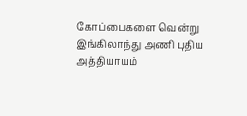கோப்பைகளை வென்று இங்கிலாந்து அணி புதிய அத்தியாயம்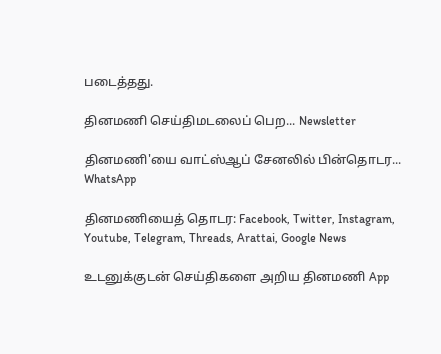படைத்தது.

தினமணி செய்திமடலைப் பெற... Newsletter

தினமணி'யை வாட்ஸ்ஆப் சேனலில் பின்தொடர... WhatsApp

தினமணியைத் தொடர: Facebook, Twitter, Instagram, Youtube, Telegram, Threads, Arattai, Google News

உடனுக்குடன் செய்திகளை அறிய தினமணி App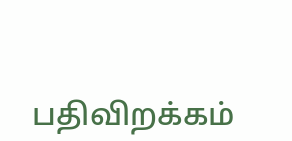பதிவிறக்கம்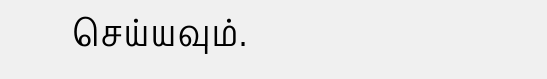செய்யவும்.